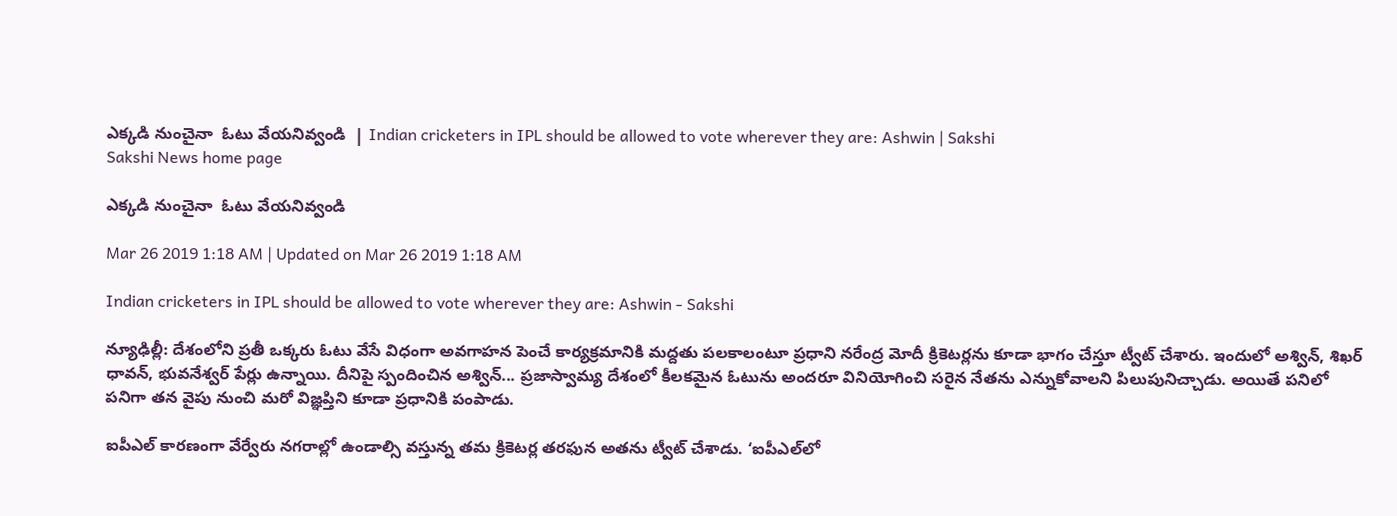ఎక్కడి నుంచైనా  ఓటు వేయనివ్వండి  | Indian cricketers in IPL should be allowed to vote wherever they are: Ashwin | Sakshi
Sakshi News home page

ఎక్కడి నుంచైనా  ఓటు వేయనివ్వండి

Mar 26 2019 1:18 AM | Updated on Mar 26 2019 1:18 AM

Indian cricketers in IPL should be allowed to vote wherever they are: Ashwin - Sakshi

న్యూఢిల్లీ: దేశంలోని ప్రతీ ఒక్కరు ఓటు వేసే విధంగా అవగాహన పెంచే కార్యక్రమానికి మద్దతు పలకాలంటూ ప్రధాని నరేంద్ర మోదీ క్రికెటర్లను కూడా భాగం చేస్తూ ట్వీట్‌ చేశారు. ఇందులో అశ్విన్, శిఖర్‌ ధావన్, భువనేశ్వర్‌ పేర్లు ఉన్నాయి. దీనిపై స్పందించిన అశ్విన్‌... ప్రజాస్వామ్య దేశంలో కీలకమైన ఓటును అందరూ వినియోగించి సరైన నేతను ఎన్నుకోవాలని పిలుపునిచ్చాడు. అయితే పనిలో పనిగా తన వైపు నుంచి మరో విజ్ఞప్తిని కూడా ప్రధానికి పంపాడు.

ఐపీఎల్‌ కారణంగా వేర్వేరు నగరాల్లో ఉండాల్సి వస్తున్న తమ క్రికెటర్ల తరఫున అతను ట్వీట్‌ చేశాడు. ‘ఐపీఎల్‌లో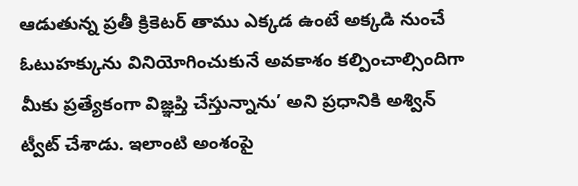ఆడుతున్న ప్రతీ క్రికెటర్‌ తాము ఎక్కడ ఉంటే అక్కడి నుంచే ఓటుహక్కును వినియోగించుకునే అవకాశం కల్పించాల్సిందిగా మీకు ప్రత్యేకంగా విజ్ఞప్తి చేస్తున్నాను’ అని ప్రధానికి అశ్విన్‌ ట్వీట్‌ చేశాడు. ఇలాంటి అంశంపై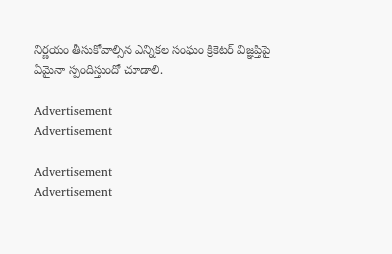నిర్ణయం తీసుకోవాల్సిన ఎన్నికల సంఘం క్రికెటర్‌ విజ్ఞప్తిపై ఏమైనా స్పందిస్తుందో చూడాలి.

Advertisement
Advertisement

Advertisement
Advertisement